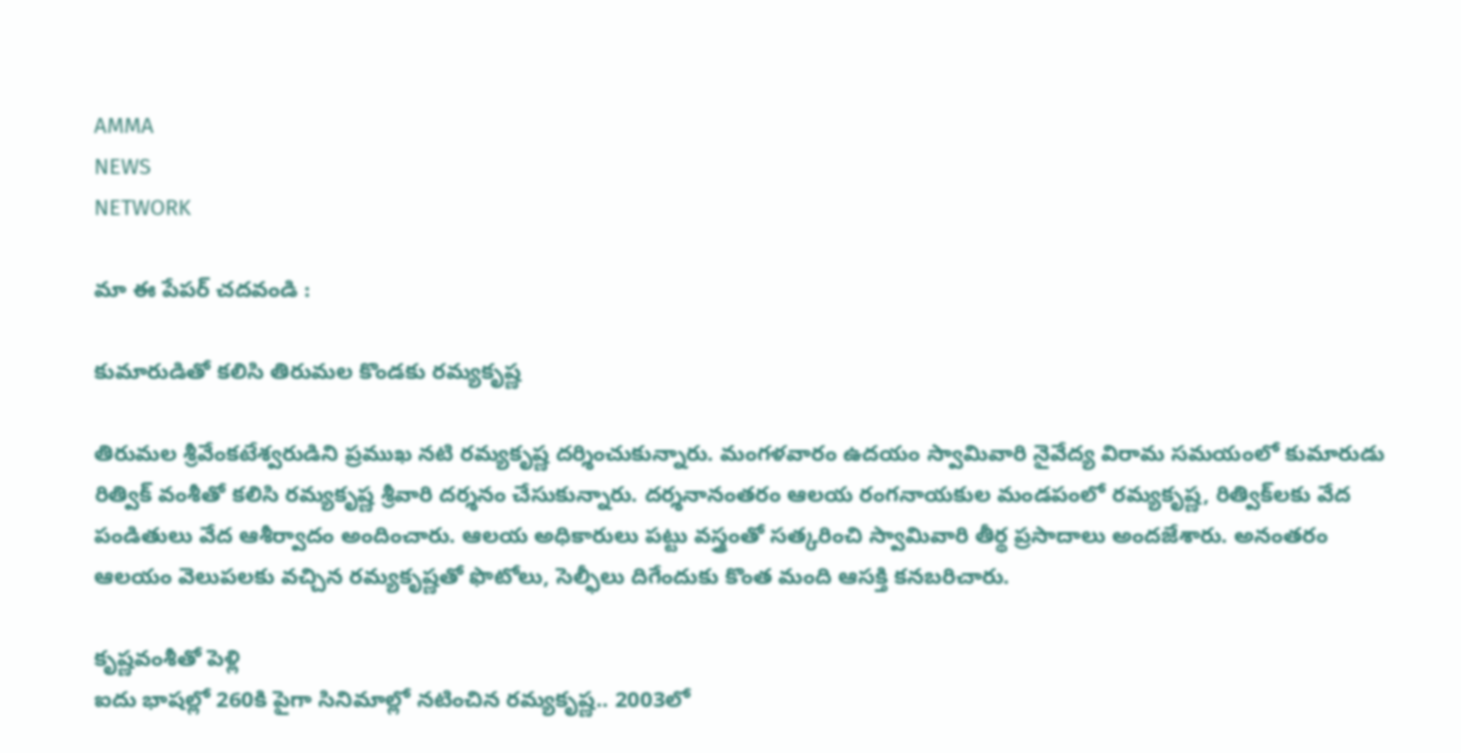AMMA
NEWS
NETWORK

మా ఈ పేపర్ చదవండి :

కుమారుడితో కలిసి తిరుమల కొండకు రమ్యకృష్ణ

తిరుమల శ్రీవేంకటేశ్వరుడిని ప్రముఖ నటి రమ్యకృష్ణ దర్శించుకున్నారు. మంగళవారం ఉదయం స్వామివారి నైవేద్య విరామ సమయంలో కుమారుడు రిత్విక్ వంశీతో కలిసి రమ్యకృష్ణ శ్రీవారి దర్శనం చేసుకున్నారు. దర్శనానంతరం ఆలయ రంగనాయకుల మండపంలో రమ్యకృష్ణ, రిత్విక్‌లకు వేద పండితులు వేద ఆశీర్వాదం అందించారు. ఆలయ అధికారులు పట్టు వస్త్రంతో సత్కరించి స్వామివారి తీర్థ ప్రసాదాలు అందజేశారు. అనంతరం ఆలయం వెలుపలకు వచ్చిన రమ్యకృష్ణతో ఫొటోలు, సెల్ఫీలు దిగేందుకు కొంత మంది ఆసక్తి కనబరిచారు.

కృష్ణవంశీతో పెళ్లి
ఐదు భాషల్లో 260కి పైగా సినిమాల్లో నటించిన రమ్యకృష్ణ.. 2003లో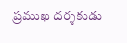ప్రముఖ దర్శకుడు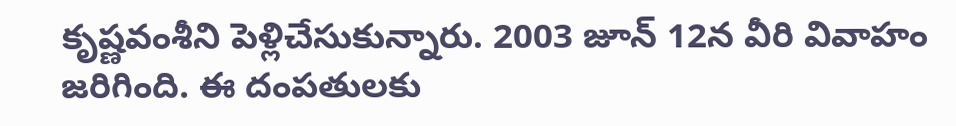కృష్ణవంశీని పెళ్లిచేసుకున్నారు. 2003 జూన్ 12న వీరి వివాహం జరిగింది. ఈ దంపతులకు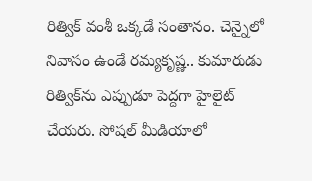రిత్విక్ వంశీ ఒక్కడే సంతానం. చెన్నైలో నివాసం ఉండే రమ్యకృష్ణ.. కుమారుడు రిత్విక్‌ను ఎప్పుడూ పెద్దగా హైలైట్ చేయరు. సోషల్ మీడియాలో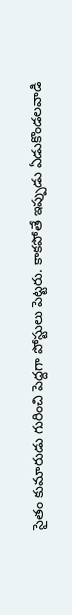సైతం కుమారుడు గురించి పెద్దగా పోస్టులు పెట్టరు. కాకపోతే ఇప్పుడు ఏడుకొండలవాడి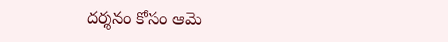దర్శనం కోసం ఆమె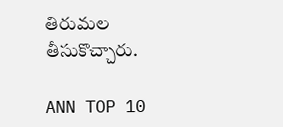తిరుమల తీసుకొచ్చారు.

ANN TOP 10